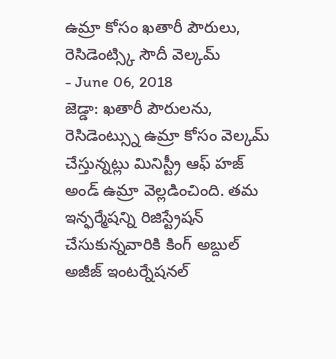ఉమ్రా కోసం ఖతారీ పౌరులు, రెసిడెంట్స్కి సౌదీ వెల్కమ్
- June 06, 2018
జెడ్డా: ఖతారీ పౌరులను, రెసిడెంట్స్ను ఉమ్రా కోసం వెల్కమ్ చేస్తున్నట్లు మినిస్ట్రీ ఆఫ్ హజ్ అండ్ ఉమ్రా వెల్లడించింది. తమ ఇన్ఫర్మేషన్ని రిజిస్ట్రేషన్ చేసుకున్నవారికి కింగ్ అబ్దుల్ అజీజ్ ఇంటర్నేషనల్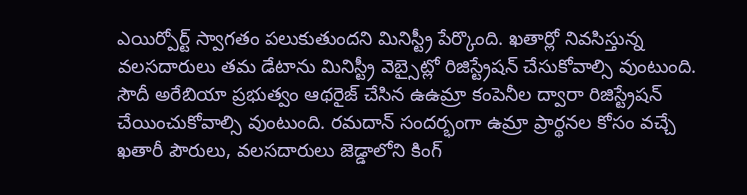ఎయిర్పోర్ట్ స్వాగతం పలుకుతుందని మినిస్ట్రీ పేర్కొంది. ఖతార్లో నివసిస్తున్న వలసదారులు తమ డేటాను మినిస్ట్రీ వెబ్సైట్లో రిజిస్ట్రేషన్ చేసుకోవాల్సి వుంటుంది. సౌదీ అరేబియా ప్రభుత్వం ఆథరైజ్ చేసిన ఉఉమ్రా కంపెనీల ద్వారా రిజిస్ట్రేషన్ చేయించుకోవాల్సి వుంటుంది. రమదాన్ సందర్భంగా ఉమ్రా ప్రార్థనల కోసం వచ్చే ఖతారీ పౌరులు, వలసదారులు జెడ్డాలోని కింగ్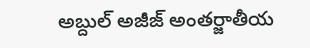అబ్దుల్ అజీజ్ అంతర్జాతీయ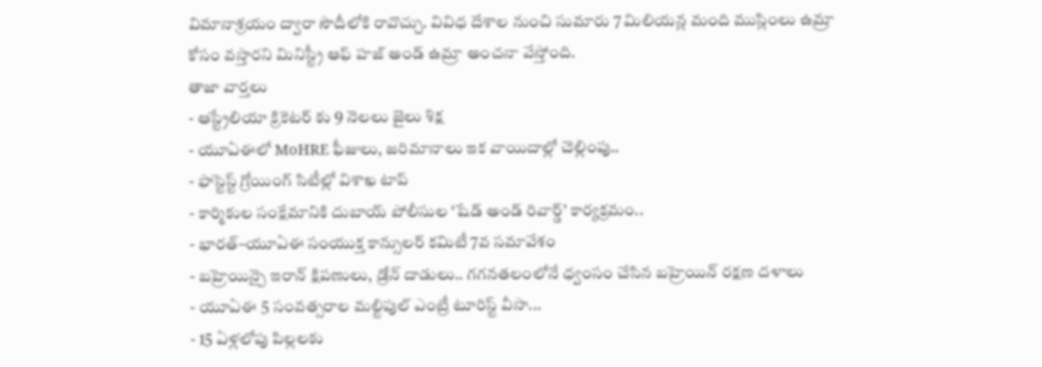విమానాశ్రయం ద్వారా సౌదీలోకి రావొచ్చు. వివిధ దేశాల నుంచి సుమారు 7 మిలియన్ల మంది ముస్లింలు ఉమ్రా కోసం వస్తారని మినిస్ట్రీ ఆఫ్ హజ్ అండ్ ఉమ్రా అంచనా వేస్తోంది.
తాజా వార్తలు
- ఆస్ట్రేలియా క్రికెటర్ కు 9 నెలలు జైలు శిక్ష
- యూఏఈలో MoHRE ఫీజులు, జరిమానాలు ఇక వాయిదాల్లో చెల్లింపు..
- ఫాస్టెస్ట్ గ్రోయింగ్ సిటీల్లో విశాఖ టాప్
- కార్మికుల సంక్షేమానికి దుబాయ్ పోలీసుల ‘షేడ్ అండ్ రివార్డ్’ కార్యక్రమం..
- భారత్–యూఏఈ సంయుక్త కాన్సులర్ కమిటీ 7వ సమావేశం
- బహ్రెయిన్పై ఇరాన్ క్షిపణులు, డ్రోన్ దాడులు.. గగనతలంలోనే ధ్వంసం చేసిన బహ్రెయిన్ రక్షణ దళాలు
- యూఏఈ 5 సంవత్సరాల మల్టిపుల్ ఎంట్రీ టూరిస్ట్ వీసా...
- 15 ఏళ్లలోపు పిల్లలకు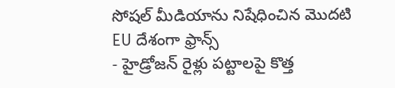సోషల్ మీడియాను నిషేధించిన మొదటి EU దేశంగా ఫ్రాన్స్
- హైడ్రోజన్ రైళ్లు పట్టాలపై కొత్త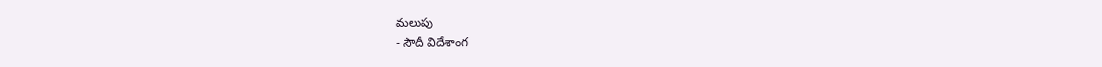మలుపు
- సౌదీ విదేశాంగ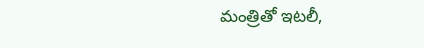మంత్రితో ఇటలీ,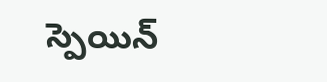స్పెయిన్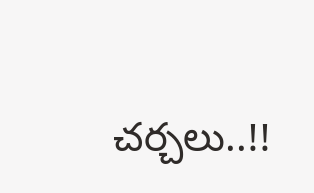చర్చలు..!!